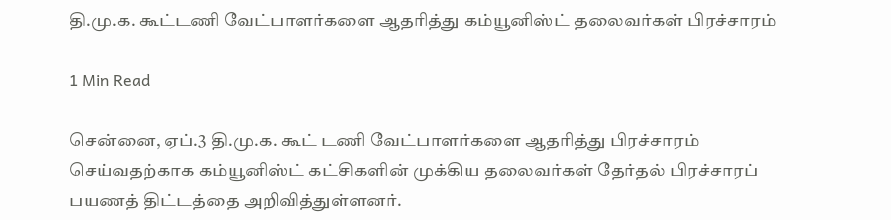தி.மு.க. கூட்டணி வேட்பாளர்களை ஆதரித்து கம்யூனிஸ்ட் தலைவர்கள் பிரச்சாரம்

1 Min Read

சென்னை, ஏப்.3 தி.மு.க. கூட் டணி வேட்பாளர்களை ஆதரித்து பிரச்சாரம் செய்வதற்காக கம்யூனிஸ்ட் கட்சிகளின் முக்கிய தலைவர்கள் தேர்தல் பிரச்சாரப் பயணத் திட்டத்தை அறிவித்துள்ளனர்.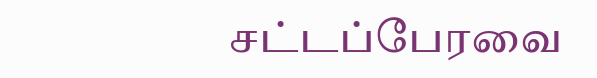சட்டப்பேரவை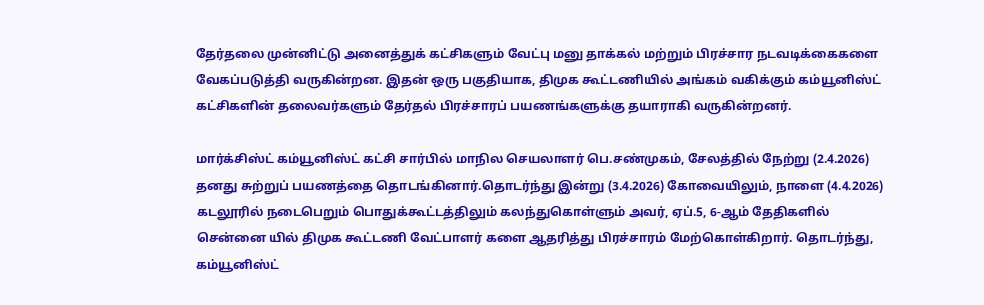தேர்தலை முன்னிட்டு அனைத்துக் கட்சிகளும் வேட்பு மனு தாக்கல் மற்றும் பிரச்சார நடவடிக்கைகளை வேகப்படுத்தி வருகின்றன. இதன் ஒரு பகுதியாக, திமுக கூட்டணியில் அங்கம் வகிக்கும் கம்யூனிஸ்ட் கட்சிகளின் தலைவர்களும் தேர்தல் பிரச்சாரப் பயணங்களுக்கு தயாராகி வருகின்றனர்.

மார்க்சிஸ்ட் கம்யூனிஸ்ட் கட்சி சார்பில் மாநில செயலாளர் பெ.சண்முகம், சேலத்தில் நேற்று (2.4.2026) தனது சுற்றுப் பயணத்தை தொடங்கினார்.தொடர்ந்து இன்று (3.4.2026) கோவையிலும், நாளை (4.4.2026) கடலூரில் நடைபெறும் பொதுக்கூட்டத்திலும் கலந்துகொள்ளும் அவர், ஏப்.5, 6-ஆம் தேதிகளில் சென்னை யில் திமுக கூட்டணி வேட்பாளர் களை ஆதரித்து பிரச்சாரம் மேற்கொள்கிறார். தொடர்ந்து, கம்யூனிஸ்ட்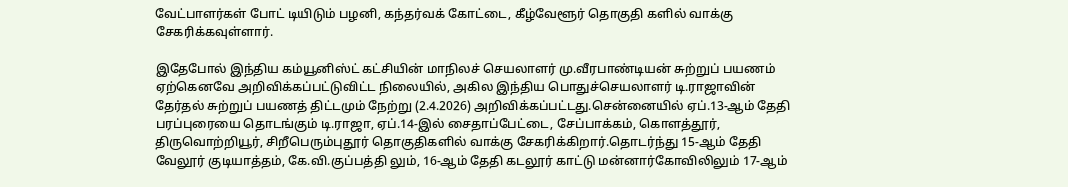வேட்பாளர்கள் போட் டியிடும் பழனி, கந்தர்வக் கோட்டை, கீழ்வேளூர் தொகுதி களில் வாக்கு சேகரிக்கவுள்ளார்.

இதேபோல் இந்திய கம்யூனிஸ்ட் கட்சியின் மாநிலச் செயலாளர் மு.வீரபாண்டியன் சுற்றுப் பயணம் ஏற்கெனவே அறிவிக்கப்பட்டுவிட்ட நிலையில், அகில இந்திய பொதுச்செயலாளர் டி.ராஜாவின் தேர்தல் சுற்றுப் பயணத் திட்டமும் நேற்று (2.4.2026) அறிவிக்கப்பட்டது.சென்னையில் ஏப்.13-ஆம் தேதி பரப்புரையை தொடங்கும் டி.ராஜா, ஏப்.14-இல் சைதாப்பேட்டை, சேப்பாக்கம், கொளத்தூர், திருவொற்றியூர், சிறீபெரும்புதூர் தொகுதிகளில் வாக்கு சேகரிக்கிறார்.தொடர்ந்து 15-ஆம் தேதி வேலூர் குடியாத்தம், கே.வி.குப்பத்தி லும், 16-ஆம் தேதி கடலூர் காட்டு மன்னார்கோவிலிலும் 17-ஆம்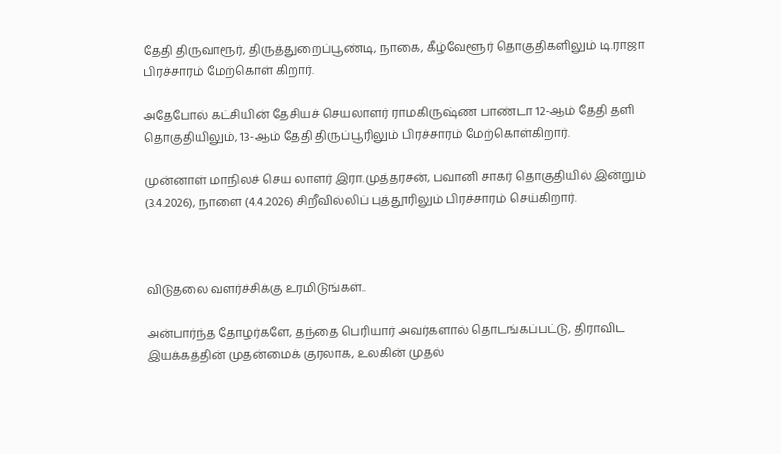தேதி திருவாரூர், திருத்துறைப்பூண்டி, நாகை, கீழ்வேளூர் தொகுதிகளிலும் டி.ராஜா பிரச்சாரம் மேற்கொள் கிறார்.

அதேபோல் கட்சியின் தேசியச் செயலாளர் ராமகிருஷ்ண பாண்டா 12-ஆம் தேதி தளி தொகுதியிலும், 13-ஆம் தேதி திருப்பூரிலும் பிரச்சாரம் மேற்கொள்கிறார்.

முன்னாள் மாநிலச் செய லாளர் இரா.முத்தரசன், பவானி சாகர் தொகுதியில் இன்றும் (3.4.2026), நாளை (4.4.2026) சிறீவில்லிப் புத்தூரிலும் பிரச்சாரம் செய்கிறார்.



விடுதலை வளர்ச்சிக்கு உரமிடுங்கள்..

அன்பார்ந்த தோழர்களே, தந்தை பெரியார் அவர்களால் தொடங்கப்பட்டு, திராவிட இயக்கத்தின் முதன்மைக் குரலாக, உலகின் முதல்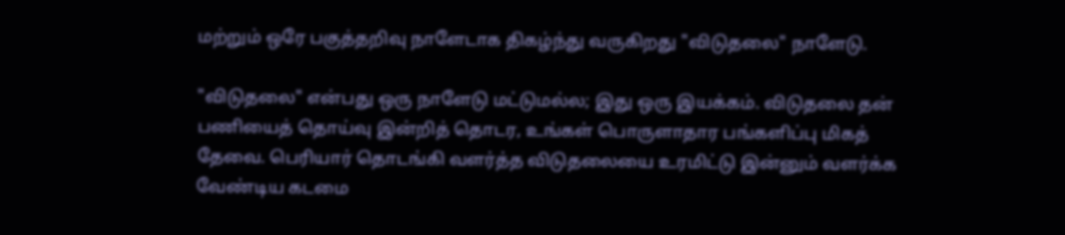மற்றும் ஒரே பகுத்தறிவு நாளேடாக திகழ்ந்து வருகிறது "விடுதலை" நாளேடு.

"விடுதலை" என்பது ஒரு நாளேடு மட்டுமல்ல; இது ஒரு இயக்கம். விடுதலை தன் பணியைத் தொய்வு இன்றித் தொடர, உங்கள் பொருளாதார பங்களிப்பு மிகத் தேவை. பெரியார் தொடங்கி வளர்த்த விடுதலையை உரமிட்டு இன்னும் வளர்க்க வேண்டிய கடமை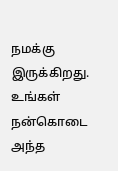நமக்கு இருக்கிறது. உங்கள் நன்கொடை அந்த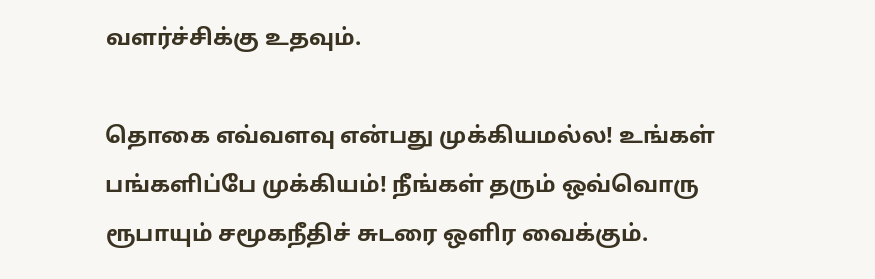வளர்ச்சிக்கு உதவும்.

தொகை எவ்வளவு என்பது முக்கியமல்ல! உங்கள் பங்களிப்பே முக்கியம்! நீங்கள் தரும் ஒவ்வொரு ரூபாயும் சமூகநீதிச் சுடரை ஒளிர வைக்கும்.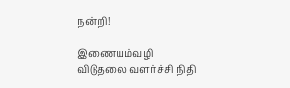நன்றி!

இணையம்வழி விடுதலை வளர்ச்சி நிதி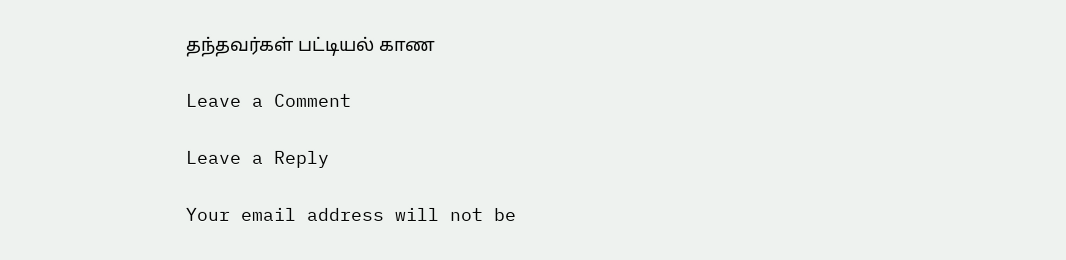தந்தவர்கள் பட்டியல் காண

Leave a Comment

Leave a Reply

Your email address will not be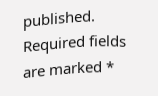published. Required fields are marked *